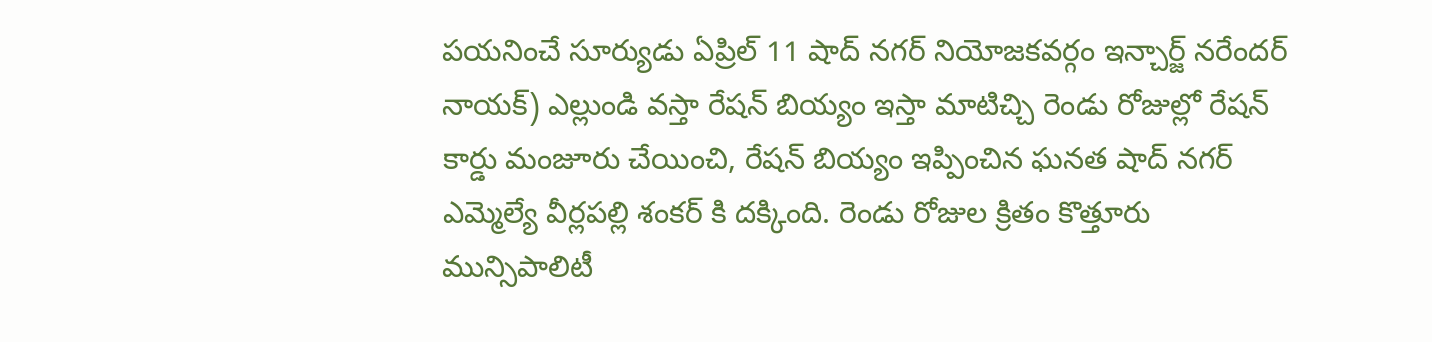పయనించే సూర్యుడు ఏప్రిల్ 11 షాద్ నగర్ నియోజకవర్గం ఇన్చార్జ్ నరేందర్ నాయక్) ఎల్లుండి వస్తా రేషన్ బియ్యం ఇస్తా మాటిచ్చి రెండు రోజుల్లో రేషన్ కార్డు మంజూరు చేయించి, రేషన్ బియ్యం ఇప్పించిన ఘనత షాద్ నగర్ ఎమ్మెల్యే వీర్లపల్లి శంకర్ కి దక్కింది. రెండు రోజుల క్రితం కొత్తూరు మున్సిపాలిటీ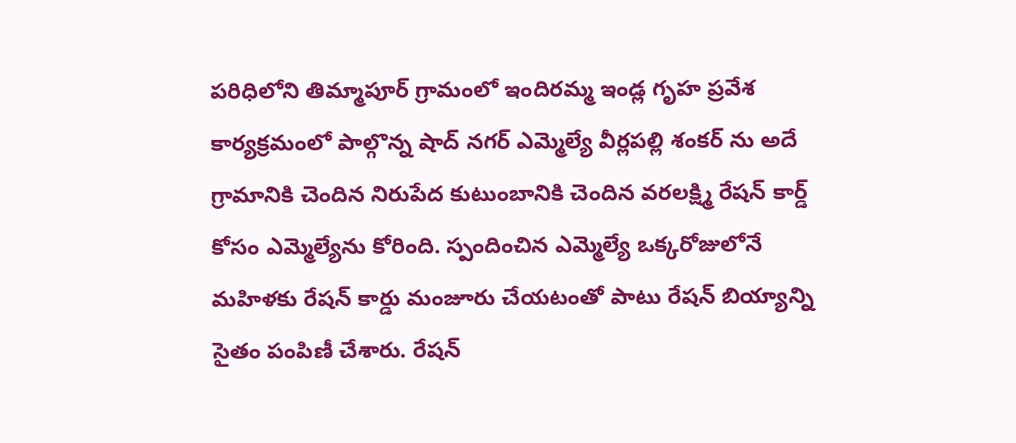పరిధిలోని తిమ్మాపూర్ గ్రామంలో ఇందిరమ్మ ఇండ్ల గృహ ప్రవేశ కార్యక్రమంలో పాల్గొన్న షాద్ నగర్ ఎమ్మెల్యే వీర్లపల్లి శంకర్ ను అదే గ్రామానికి చెందిన నిరుపేద కుటుంబానికి చెందిన వరలక్ష్మి రేషన్ కార్డ్ కోసం ఎమ్మెల్యేను కోరింది. స్పందించిన ఎమ్మెల్యే ఒక్కరోజులోనే మహిళకు రేషన్ కార్డు మంజూరు చేయటంతో పాటు రేషన్ బియ్యాన్ని సైతం పంపిణీ చేశారు. రేషన్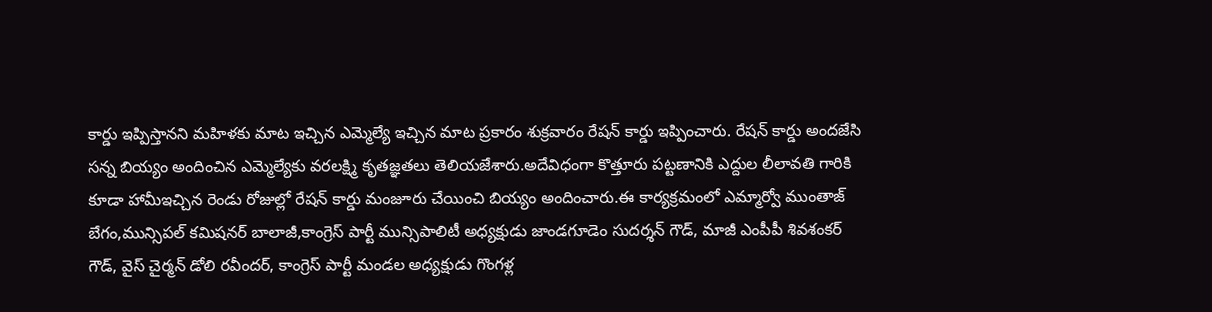కార్డు ఇప్పిస్తానని మహిళకు మాట ఇచ్చిన ఎమ్మెల్యే ఇచ్చిన మాట ప్రకారం శుక్రవారం రేషన్ కార్డు ఇప్పించారు. రేషన్ కార్డు అందజేసి సన్న బియ్యం అందించిన ఎమ్మెల్యేకు వరలక్ష్మి కృతజ్ఞతలు తెలియజేశారు.అదేవిధంగా కొత్తూరు పట్టణానికి ఎద్దుల లీలావతి గారికి కూడా హామీఇచ్చిన రెండు రోజుల్లో రేషన్ కార్డు మంజూరు చేయించి బియ్యం అందించారు.ఈ కార్యక్రమంలో ఎమ్మార్వో ముంతాజ్ బేగం,మున్సిపల్ కమిషనర్ బాలాజీ,కాంగ్రెస్ పార్టీ మున్సిపాలిటీ అధ్యక్షుడు జాండగూడెం సుదర్శన్ గౌడ్, మాజీ ఎంపీపీ శివశంకర్ గౌడ్, వైస్ చైర్మన్ డోలి రవీందర్, కాంగ్రెస్ పార్టీ మండల అధ్యక్షుడు గొంగళ్ల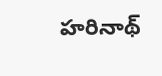హరినాథ్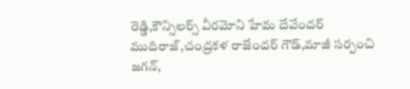రెడ్డి,కౌన్సిలర్స్ వీరమోని హేమ దేవేందర్ ముదిరాజ్,చంద్రకళ రాజేందర్ గౌడ్,మాజీ సర్పంచి జగన్,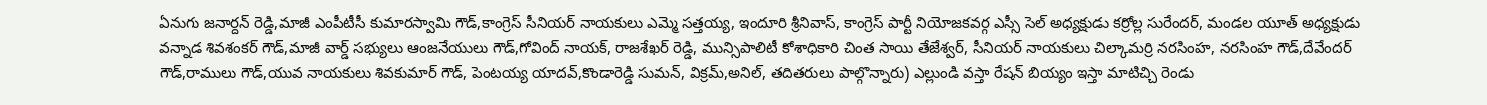ఏనుగు జనార్దన్ రెడ్డి,మాజీ ఎంపీటీసీ కుమారస్వామి గౌడ్,కాంగ్రెస్ సీనియర్ నాయకులు ఎమ్మె సత్తయ్య, ఇందూరి శ్రీనివాస్, కాంగ్రెస్ పార్టీ నియోజకవర్గ ఎస్సీ సెల్ అధ్యక్షుడు కర్రోల్ల సురేందర్, మండల యూత్ అధ్యక్షుడు వన్నాడ శివశంకర్ గౌడ్,మాజీ వార్డ్ సభ్యులు ఆంజనేయులు గౌడ్,గోవింద్ నాయక్, రాజశేఖర్ రెడ్డి, మున్సిపాలిటీ కోశాధికారి చింత సాయి తేజేశ్వర్, సీనియర్ నాయకులు చిల్కామర్రి నరసింహ, నరసింహ గౌడ్,దేవేందర్ గౌడ్,రాములు గౌడ్,యువ నాయకులు శివకుమార్ గౌడ్, పెంటయ్య యాదవ్,కొండారెడ్డి సుమన్, విక్రమ్,అనిల్, తదితరులు పాల్గొన్నారు) ఎల్లుండి వస్తా రేషన్ బియ్యం ఇస్తా మాటిచ్చి రెండు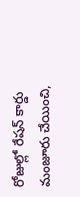రోజుల్లో రేషన్ కార్డు మంజూరు చేయించి,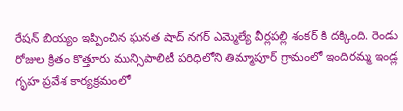రేషన్ బియ్యం ఇప్పించిన ఘనత షాద్ నగర్ ఎమ్మెల్యే వీర్లపల్లి శంకర్ కి దక్కింది. రెండు రోజుల క్రితం కొత్తూరు మున్సిపాలిటీ పరిధిలోని తిమ్మాపూర్ గ్రామంలో ఇందిరమ్మ ఇండ్ల గృహ ప్రవేశ కార్యక్రమంలో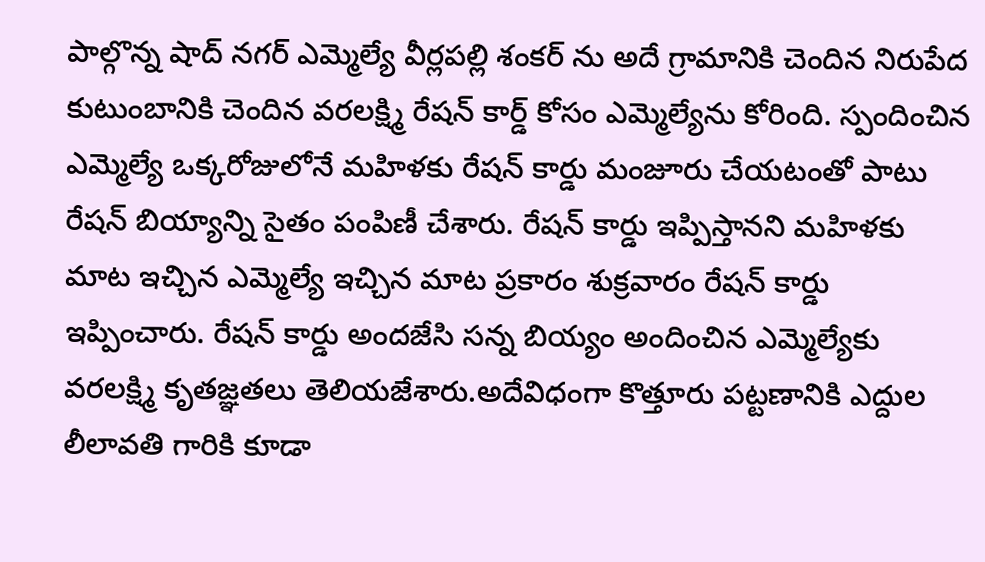పాల్గొన్న షాద్ నగర్ ఎమ్మెల్యే వీర్లపల్లి శంకర్ ను అదే గ్రామానికి చెందిన నిరుపేద కుటుంబానికి చెందిన వరలక్ష్మి రేషన్ కార్డ్ కోసం ఎమ్మెల్యేను కోరింది. స్పందించిన ఎమ్మెల్యే ఒక్కరోజులోనే మహిళకు రేషన్ కార్డు మంజూరు చేయటంతో పాటు రేషన్ బియ్యాన్ని సైతం పంపిణీ చేశారు. రేషన్ కార్డు ఇప్పిస్తానని మహిళకు మాట ఇచ్చిన ఎమ్మెల్యే ఇచ్చిన మాట ప్రకారం శుక్రవారం రేషన్ కార్డు ఇప్పించారు. రేషన్ కార్డు అందజేసి సన్న బియ్యం అందించిన ఎమ్మెల్యేకు వరలక్ష్మి కృతజ్ఞతలు తెలియజేశారు.అదేవిధంగా కొత్తూరు పట్టణానికి ఎద్దుల లీలావతి గారికి కూడా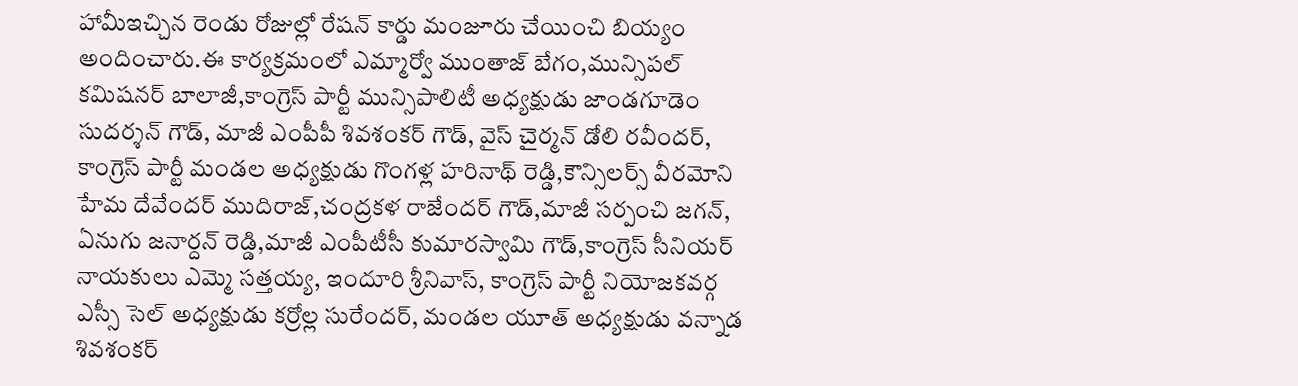హామీఇచ్చిన రెండు రోజుల్లో రేషన్ కార్డు మంజూరు చేయించి బియ్యం అందించారు.ఈ కార్యక్రమంలో ఎమ్మార్వో ముంతాజ్ బేగం,మున్సిపల్ కమిషనర్ బాలాజీ,కాంగ్రెస్ పార్టీ మున్సిపాలిటీ అధ్యక్షుడు జాండగూడెం సుదర్శన్ గౌడ్, మాజీ ఎంపీపీ శివశంకర్ గౌడ్, వైస్ చైర్మన్ డోలి రవీందర్, కాంగ్రెస్ పార్టీ మండల అధ్యక్షుడు గొంగళ్ల హరినాథ్ రెడ్డి,కౌన్సిలర్స్ వీరమోని హేమ దేవేందర్ ముదిరాజ్,చంద్రకళ రాజేందర్ గౌడ్,మాజీ సర్పంచి జగన్, ఏనుగు జనార్దన్ రెడ్డి,మాజీ ఎంపీటీసీ కుమారస్వామి గౌడ్,కాంగ్రెస్ సీనియర్ నాయకులు ఎమ్మె సత్తయ్య, ఇందూరి శ్రీనివాస్, కాంగ్రెస్ పార్టీ నియోజకవర్గ ఎస్సీ సెల్ అధ్యక్షుడు కర్రోల్ల సురేందర్, మండల యూత్ అధ్యక్షుడు వన్నాడ శివశంకర్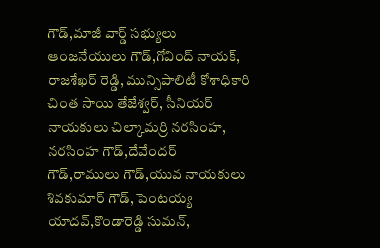గౌడ్,మాజీ వార్డ్ సభ్యులు ఆంజనేయులు గౌడ్,గోవింద్ నాయక్, రాజశేఖర్ రెడ్డి, మున్సిపాలిటీ కోశాధికారి చింత సాయి తేజేశ్వర్, సీనియర్ నాయకులు చిల్కామర్రి నరసింహ, నరసింహ గౌడ్,దేవేందర్ గౌడ్,రాములు గౌడ్,యువ నాయకులు శివకుమార్ గౌడ్, పెంటయ్య యాదవ్,కొండారెడ్డి సుమన్,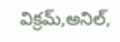విక్రమ్,అనిల్,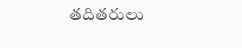తదితరులు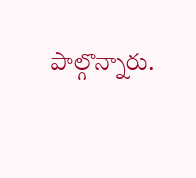పాల్గొన్నారు.